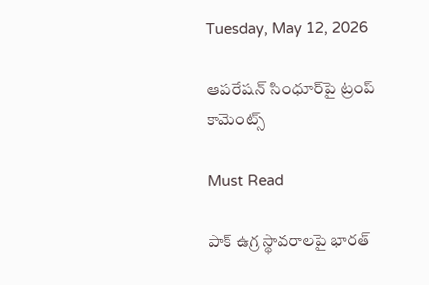Tuesday, May 12, 2026

ఆప‌రేష‌న్ సింధూర్‌పై ట్రంప్ కామెంట్స్

Must Read

పాక్ ఉగ్ర స్థావ‌రాల‌పై భార‌త్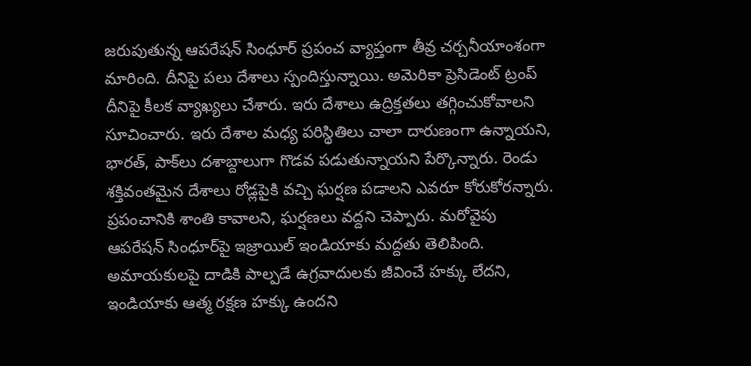జ‌రుపుతున్న ఆప‌రేష‌న్ సింధూర్ ప్ర‌పంచ వ్యాప్తంగా తీవ్ర చ‌ర్చ‌నీయాంశంగా మారింది. దీనిపై ప‌లు దేశాలు స్పందిస్తున్నాయి. అమెరికా ప్రెసిడెంట్ ట్రంప్ దీనిపై కీల‌క వ్యాఖ్య‌లు చేశారు. ఇరు దేశాలు ఉద్రిక్తతలు తగ్గించుకోవాల‌ని సూచించారు. ఇరు దేశాల మధ్య పరిస్థితిలు చాలా దారుణంగా ఉన్నాయ‌ని, భారత్, పాక్‌లు దశాబ్దాలుగా గొడవ పడుతున్నాయ‌ని పేర్కొన్నారు. రెండు శక్తివంతమైన దేశాలు రోడ్లపైకి వచ్చి ఘర్షణ పడాలని ఎవరూ కోరుకోర‌న్నారు. ప్రపంచానికి శాంతి కావాల‌ని, ఘర్షణలు వద్దని చెప్పారు. మ‌రోవైపు ఆపరేషన్ సింధూర్‌పై ఇజ్రాయిల్ ఇండియాకు మద్దతు తెలిపింది. అమాయకులపై దాడికి పాల్పడే ఉగ్రవాదులకు జీవించే హక్కు లేద‌ని, ఇండియాకు ఆత్మ రక్షణ హక్కు ఉందని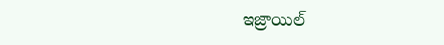ఇజ్రాయిల్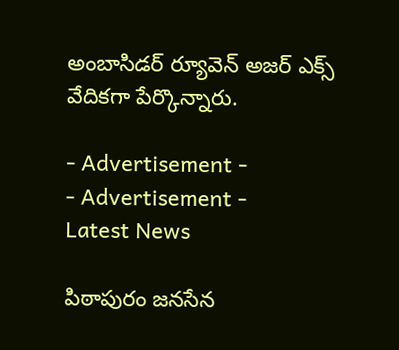అంబాసిడర్ ర్యూవెన్ అజర్ ఎక్స్ వేదిక‌గా పేర్కొన్నారు.

- Advertisement -
- Advertisement -
Latest News

పిఠాపురం జనసేన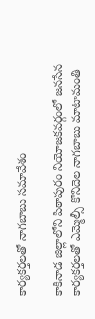కార్యకర్తలతో నాగబాబు సమావేశం

కాకినాడ జిల్లాలోని పిఠాపురం నియోజకవర్గంలో జనసేన కార్యకర్తలతో ఎమ్మెల్సీ కొనిదెల నాగబాబు మాటామంతి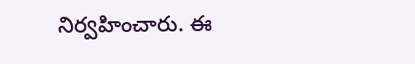నిర్వహించారు. ఈ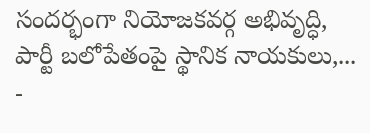సందర్భంగా నియోజకవర్గ అభివృద్ధి, పార్టీ బలోపేతంపై స్థానిక నాయకులు,...
-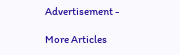Advertisement -

More Articles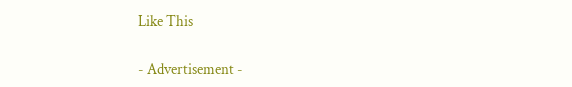Like This

- Advertisement -